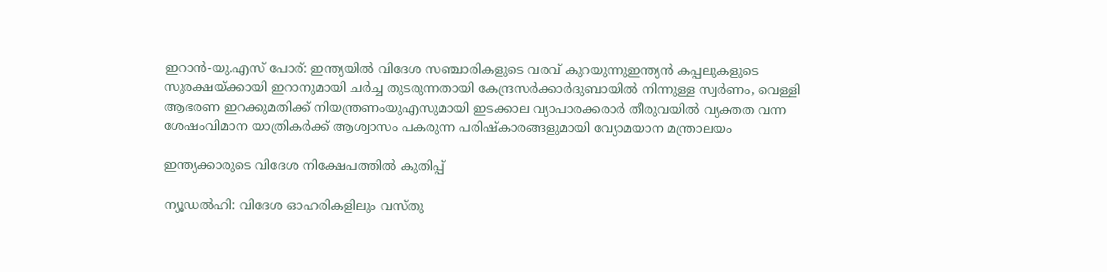ഇറാൻ-യു.എസ് പോര്: ഇന്ത്യയില്‍ വിദേശ സഞ്ചാരികളുടെ വരവ് കുറയുന്നുഇന്ത്യൻ കപ്പലുകളുടെ സുരക്ഷയ്ക്കായി ഇറാനുമായി ചർച്ച തുടരുന്നതായി കേന്ദ്രസർക്കാർദുബായില്‍ നിന്നുള്ള സ്വര്‍ണം, വെള്ളി ആഭരണ ഇറക്കുമതിക്ക് നിയന്ത്രണംയുഎസുമായി ഇടക്കാല വ്യാപാരക്കരാർ തീരുവയില്‍ വ്യക്തത വന്ന ശേഷംവിമാന യാത്രികര്‍ക്ക് ആശ്വാസം പകരുന്ന പരിഷ്‌കാരങ്ങളുമായി വ്യോമയാന മന്ത്രാലയം

ഇന്ത്യക്കാരുടെ വിദേശ നിക്ഷേപത്തില്‍ കുതിപ്പ്

ന്യൂഡൽഹി: വിദേശ ഓഹരികളിലും വസ്തു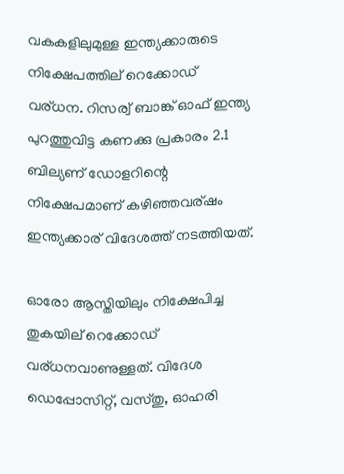വകകളിലുമുള്ള ഇന്ത്യക്കാരുടെ നിക്ഷേപത്തില് റെക്കോഡ് വര്ധന. റിസര്വ് ബാങ്ക് ഓഫ് ഇന്ത്യ പുറത്തുവിട്ട കണക്കു പ്രകാരം 2.1 ബില്യണ് ഡോളറിന്റെ നിക്ഷേപമാണ് കഴിഞ്ഞവര്ഷം ഇന്ത്യക്കാര് വിദേശത്ത് നടത്തിയത്.

ഓരോ ആസ്തിയിലും നിക്ഷേപിച്ച തുകയില് റെക്കോഡ് വര്ധനവാണുള്ളത്. വിദേശ ഡെപ്പോസിറ്റ്, വസ്തു, ഓഹരി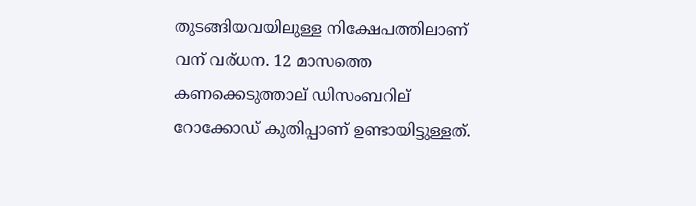തുടങ്ങിയവയിലുള്ള നിക്ഷേപത്തിലാണ് വന് വര്ധന. 12 മാസത്തെ കണക്കെടുത്താല് ഡിസംബറില് റോക്കോഡ് കുതിപ്പാണ് ഉണ്ടായിട്ടുള്ളത്.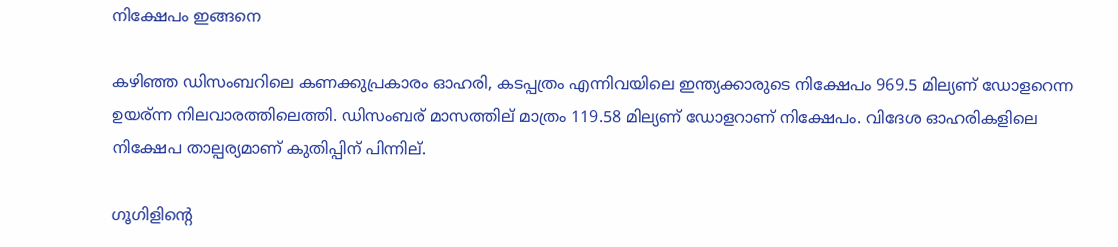നിക്ഷേപം ഇങ്ങനെ

കഴിഞ്ഞ ഡിസംബറിലെ കണക്കുപ്രകാരം ഓഹരി, കടപ്പത്രം എന്നിവയിലെ ഇന്ത്യക്കാരുടെ നിക്ഷേപം 969.5 മില്യണ് ഡോളറെന്ന ഉയര്ന്ന നിലവാരത്തിലെത്തി. ഡിസംബര് മാസത്തില് മാത്രം 119.58 മില്യണ് ഡോളറാണ് നിക്ഷേപം. വിദേശ ഓഹരികളിലെ നിക്ഷേപ താല്പര്യമാണ് കുതിപ്പിന് പിന്നില്.

ഗൂഗിളിന്റെ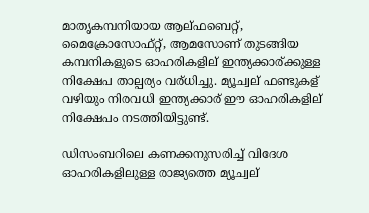മാതൃകമ്പനിയായ ആല്ഫബെറ്റ്, മൈക്രോസോഫ്റ്റ്, ആമസോണ് തുടങ്ങിയ കമ്പനികളുടെ ഓഹരികളില് ഇന്ത്യക്കാര്ക്കുള്ള നിക്ഷേപ താല്പര്യം വര്ധിച്ചു. മ്യൂച്വല് ഫണ്ടുകള് വഴിയും നിരവധി ഇന്ത്യക്കാര് ഈ ഓഹരികളില് നിക്ഷേപം നടത്തിയിട്ടുണ്ട്.

ഡിസംബറിലെ കണക്കനുസരിച്ച് വിദേശ ഓഹരികളിലുള്ള രാജ്യത്തെ മ്യൂച്വല്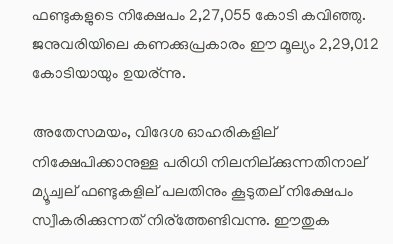ഫണ്ടുകളുടെ നിക്ഷേപം 2,27,055 കോടി കവിഞ്ഞു. ജനുവരിയിലെ കണക്കുപ്രകാരം ഈ മൂല്യം 2,29,012 കോടിയായും ഉയര്ന്നു.

അതേസമയം, വിദേശ ഓഹരികളില് നിക്ഷേപിക്കാനുള്ള പരിധി നിലനില്ക്കുന്നതിനാല് മ്യൂച്വല് ഫണ്ടുകളില് പലതിനും കൂടുതല് നിക്ഷേപം സ്വീകരിക്കുന്നത് നിര്ത്തേണ്ടിവന്നു. ഈതുക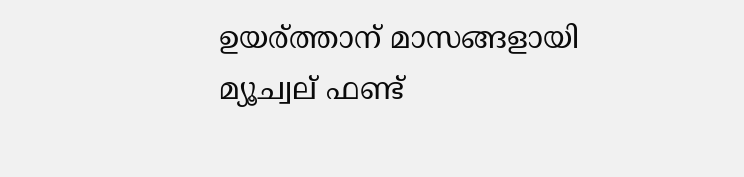ഉയര്ത്താന് മാസങ്ങളായി മ്യൂച്വല് ഫണ്ട്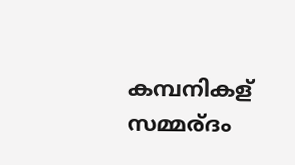കമ്പനികള് സമ്മര്ദം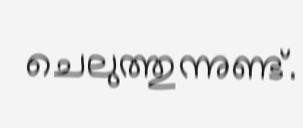ചെലുത്തുന്നുണ്ട്.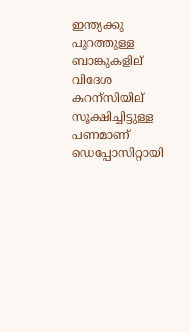ഇന്ത്യക്കു പുറത്തുള്ള ബാങ്കുകളില് വിദേശ കറന്സിയില് സൂക്ഷിച്ചിട്ടുള്ള പണമാണ് ഡെപ്പോസിറ്റായി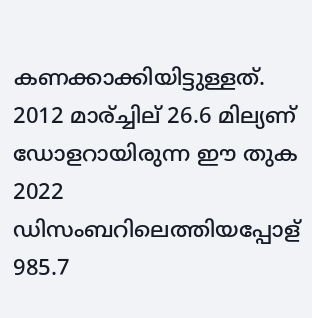കണക്കാക്കിയിട്ടുള്ളത്. 2012 മാര്ച്ചില് 26.6 മില്യണ് ഡോളറായിരുന്ന ഈ തുക 2022 ഡിസംബറിലെത്തിയപ്പോള് 985.7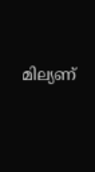മില്യണ്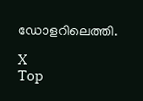ഡോളറിലെത്തി.

X
Top